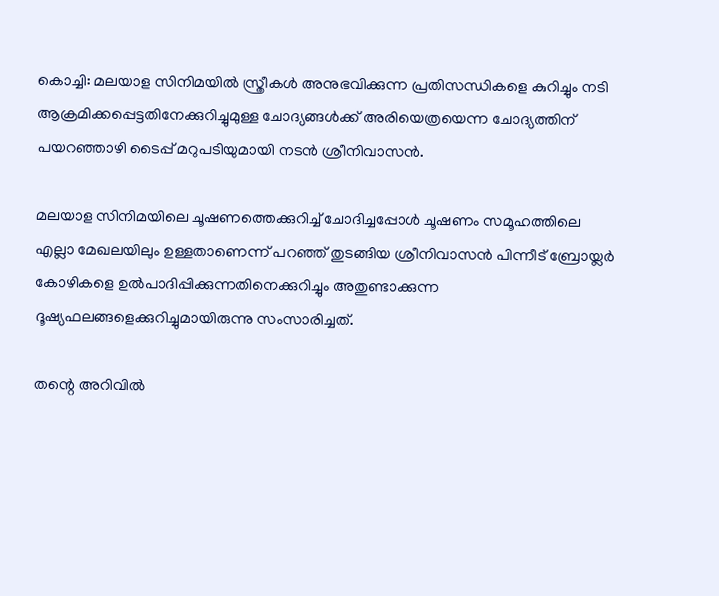കൊച്ചി: മലയാള സിനിമയില്‍ സ്ത്രീകള്‍ അനുഭവിക്കുന്ന പ്രതിസന്ധികളെ കുറിച്ചും നടി ആക്രമിക്കപ്പെട്ടതിനേക്കുറിച്ചുമുള്ള ചോദ്യങ്ങള്‍ക്ക് അരിയെത്രയെന്ന ചോദ്യത്തിന് പയറഞ്ഞാഴി ടൈപ്പ് മറുപടിയുമായി നടന്‍ ശ്രീനിവാസന്‍.

മലയാള സിനിമയിലെ ചൂഷണത്തെക്കുറിച്ച് ചോദിച്ചപ്പോള്‍ ചൂഷണം സമൂഹത്തിലെ എല്ലാ മേഖലയിലും ഉള്ളതാണെന്ന് പറഞ്ഞ് തുടങ്ങിയ ശ്രീനിവാസന്‍ പിന്നീട് ബ്രോയ്ലര്‍ കോഴികളെ ഉല്‍പാദിപ്പിക്കുന്നതിനെക്കുറിച്ചും അതുണ്ടാക്കുന്ന ദൂഷ്യഫലങ്ങളെക്കുറിച്ചുമായിരുന്നു സംസാരിച്ചത്.

തന്റെ അറിവില്‍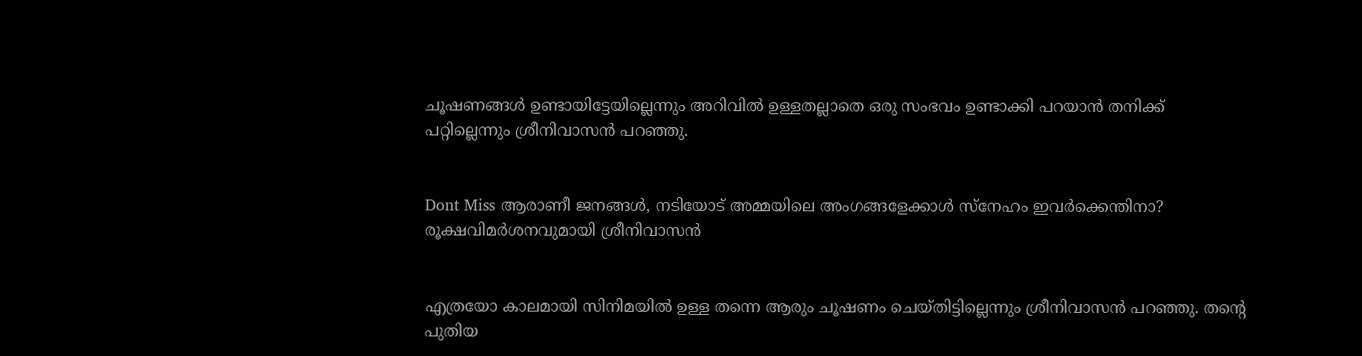ചൂഷണങ്ങള്‍ ഉണ്ടായിട്ടേയില്ലെന്നും അറിവില്‍ ഉള്ളതല്ലാതെ ഒരു സംഭവം ഉണ്ടാക്കി പറയാന്‍ തനിക്ക് പറ്റില്ലെന്നും ശ്രീനിവാസന്‍ പറഞ്ഞു.


Dont Miss ആരാണീ ജനങ്ങള്‍, നടിയോട് അമ്മയിലെ അംഗങ്ങളേക്കാള്‍ സ്‌നേഹം ഇവര്‍ക്കെന്തിനാ? രൂക്ഷവിമര്‍ശനവുമായി ശ്രീനിവാസന്‍


എത്രയോ കാലമായി സിനിമയില്‍ ഉള്ള തന്നെ ആരും ചൂഷണം ചെയ്തിട്ടില്ലെന്നും ശ്രീനിവാസന്‍ പറഞ്ഞു. തന്റെ പുതിയ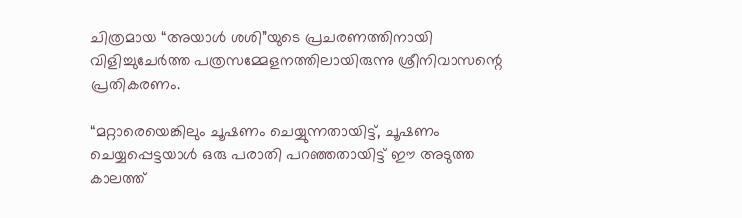ചിത്രമായ “അയാള്‍ ശശി”യുടെ പ്രചരണത്തിനായി വിളിച്ചുചേര്‍ത്ത പത്രസമ്മേളനത്തിലായിരുന്നു ശ്രീനിവാസന്റെ പ്രതികരണം.

“മറ്റാരെയെങ്കിലും ചൂഷണം ചെയ്യുന്നതായിട്ട്, ചൂഷണം ചെയ്യപ്പെട്ടയാള്‍ ഒരു പരാതി പറഞ്ഞതായിട്ട് ഈ അടുത്ത കാലത്ത്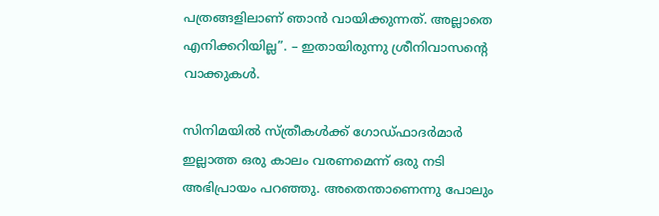പത്രങ്ങളിലാണ് ഞാന്‍ വായിക്കുന്നത്. അല്ലാതെ എനിക്കറിയില്ല”. – ഇതായിരുന്നു ശ്രീനിവാസന്റെ വാക്കുകള്‍.

സിനിമയില്‍ സ്ത്രീകള്‍ക്ക് ഗോഡ്ഫാദര്‍മാര്‍ ഇല്ലാത്ത ഒരു കാലം വരണമെന്ന് ഒരു നടി അഭിപ്രായം പറഞ്ഞു. അതെന്താണെന്നു പോലും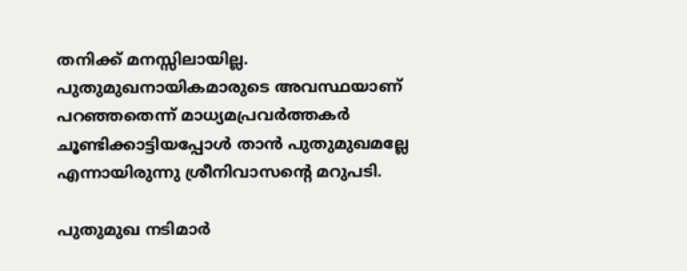തനിക്ക് മനസ്സിലായില്ല. പുതുമുഖനായികമാരുടെ അവസ്ഥയാണ് പറഞ്ഞതെന്ന് മാധ്യമപ്രവര്‍ത്തകര്‍ ചൂണ്ടിക്കാട്ടിയപ്പോള്‍ താന്‍ പുതുമുഖമല്ലേ എന്നായിരുന്നു ശ്രീനിവാസന്റെ മറുപടി.

പുതുമുഖ നടിമാര്‍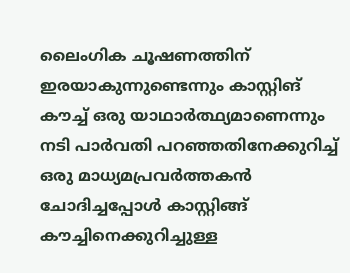ലൈംഗിക ചൂഷണത്തിന് ഇരയാകുന്നുണ്ടെന്നും കാസ്റ്റിങ് കൗച്ച് ഒരു യാഥാര്‍ത്ഥ്യമാണെന്നും നടി പാര്‍വതി പറഞ്ഞതിനേക്കുറിച്ച് ഒരു മാധ്യമപ്രവര്‍ത്തകന്‍ ചോദിച്ചപ്പോള്‍ കാസ്റ്റിങ്ങ് കൗച്ചിനെക്കുറിച്ചുള്ള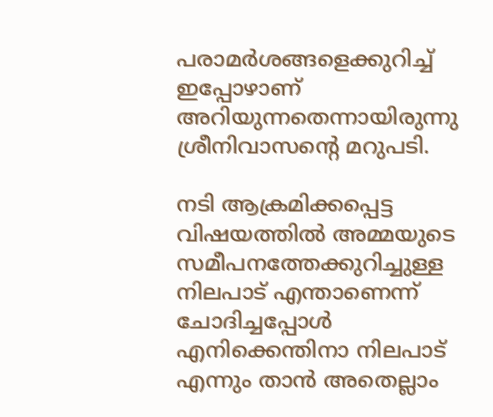പരാമര്‍ശങ്ങളെക്കുറിച്ച് ഇപ്പോഴാണ് അറിയുന്നതെന്നായിരുന്നു ശ്രീനിവാസന്റെ മറുപടി.

നടി ആക്രമിക്കപ്പെട്ട വിഷയത്തില്‍ അമ്മയുടെ സമീപനത്തേക്കുറിച്ചുള്ള നിലപാട് എന്താണെന്ന് ചോദിച്ചപ്പോള്‍ എനിക്കെന്തിനാ നിലപാട് എന്നും താന്‍ അതെല്ലാം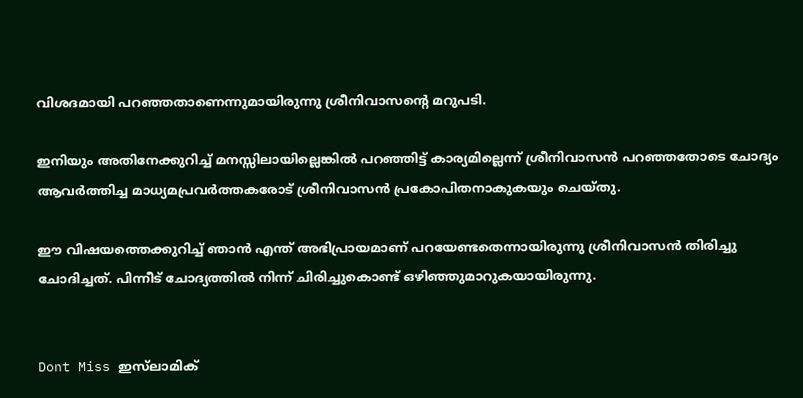വിശദമായി പറഞ്ഞതാണെന്നുമായിരുന്നു ശ്രീനിവാസന്റെ മറുപടി.

ഇനിയും അതിനേക്കുറിച്ച് മനസ്സിലായില്ലെങ്കില്‍ പറഞ്ഞിട്ട് കാര്യമില്ലെന്ന് ശ്രീനിവാസന്‍ പറഞ്ഞതോടെ ചോദ്യം ആവര്‍ത്തിച്ച മാധ്യമപ്രവര്‍ത്തകരോട് ശ്രീനിവാസന്‍ പ്രകോപിതനാകുകയും ചെയ്തു.

ഈ വിഷയത്തെക്കുറിച്ച് ഞാന്‍ എന്ത് അഭിപ്രായമാണ് പറയേണ്ടതെന്നായിരുന്നു ശ്രീനിവാസന്‍ തിരിച്ചു ചോദിച്ചത്. പിന്നീട് ചോദ്യത്തില്‍ നിന്ന് ചിരിച്ചുകൊണ്ട് ഒഴിഞ്ഞുമാറുകയായിരുന്നു.


Dont Miss ഇസ്‌ലാമിക്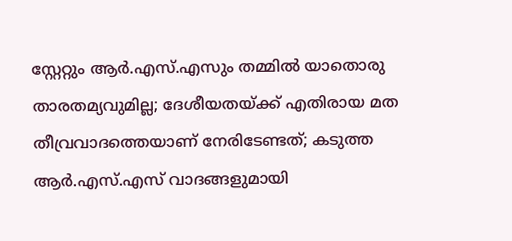സ്റ്റേറ്റും ആര്‍.എസ്.എസും തമ്മില്‍ യാതൊരു താരതമ്യവുമില്ല; ദേശീയതയ്ക്ക് എതിരായ മത തീവ്രവാദത്തെയാണ് നേരിടേണ്ടത്; കടുത്ത ആര്‍.എസ്.എസ് വാദങ്ങളുമായി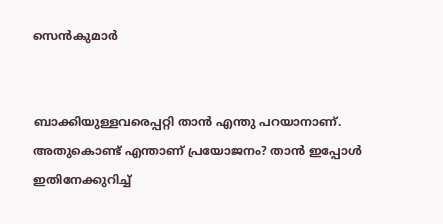സെന്‍കുമാര്‍


ബാക്കിയുള്ളവരെപ്പറ്റി താന്‍ എന്തു പറയാനാണ്. അതുകൊണ്ട് എന്താണ് പ്രയോജനം? താന്‍ ഇപ്പോള്‍ ഇതിനേക്കുറിച്ച്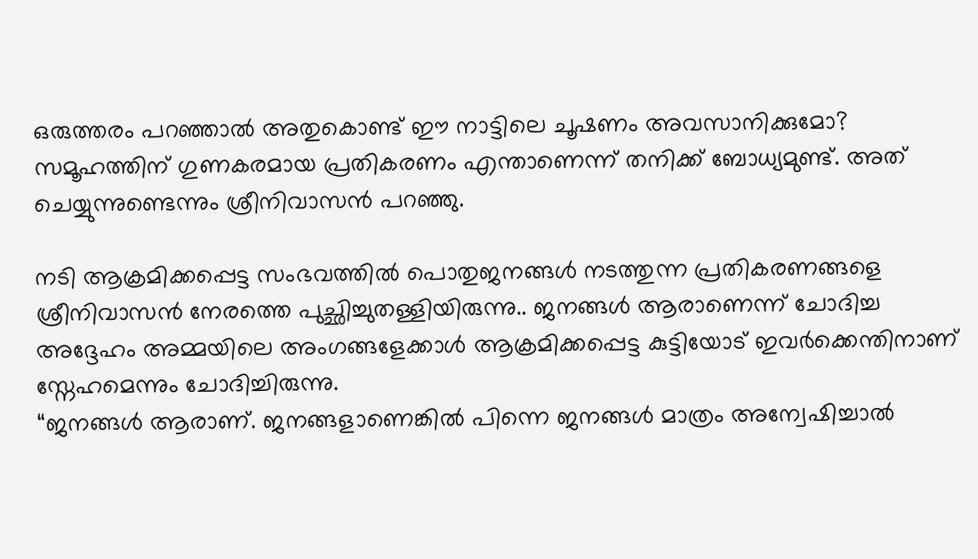ഒരുത്തരം പറഞ്ഞാല്‍ അതുകൊണ്ട് ഈ നാട്ടിലെ ചൂഷണം അവസാനിക്കുമോ? സമൂഹത്തിന് ഗുണകരമായ പ്രതികരണം എന്താണെന്ന് തനിക്ക് ബോധ്യമുണ്ട്. അത് ചെയ്യുന്നുണ്ടെന്നും ശ്രീനിവാസന്‍ പറഞ്ഞു.

നടി ആക്രമിക്കപ്പെട്ട സംഭവത്തില്‍ പൊതുജനങ്ങള്‍ നടത്തുന്ന പ്രതികരണങ്ങളെ ശ്രീനിവാസന്‍ നേരത്തെ പുച്ഛിച്ചുതള്ളിയിരുന്നു.. ജനങ്ങള്‍ ആരാണെന്ന് ചോദിച്ച അദ്ദേഹം അമ്മയിലെ അംഗങ്ങളേക്കാള്‍ ആക്രമിക്കപ്പെട്ട കുട്ടിയോട് ഇവര്‍ക്കെന്തിനാണ് സ്നേഹമെന്നും ചോദിച്ചിരുന്നു.
“ജനങ്ങള്‍ ആരാണ്. ജനങ്ങളാണെങ്കില്‍ പിന്നെ ജനങ്ങള്‍ മാത്രം അന്വേഷിച്ചാല്‍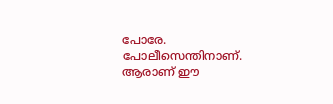പോരേ. പോലീസെന്തിനാണ്. ആരാണ് ഈ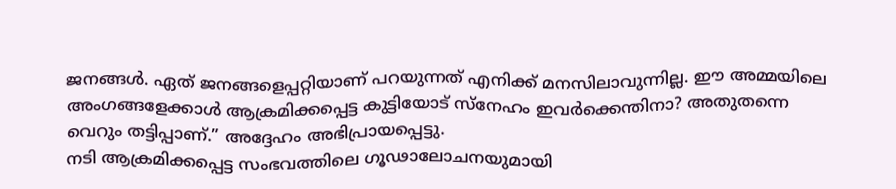ജനങ്ങള്‍. ഏത് ജനങ്ങളെപ്പറ്റിയാണ് പറയുന്നത് എനിക്ക് മനസിലാവുന്നില്ല. ഈ അമ്മയിലെ അംഗങ്ങളേക്കാള്‍ ആക്രമിക്കപ്പെട്ട കുട്ടിയോട് സ്നേഹം ഇവര്‍ക്കെന്തിനാ? അതുതന്നെ വെറും തട്ടിപ്പാണ്.” അദ്ദേഹം അഭിപ്രായപ്പെട്ടു.
നടി ആക്രമിക്കപ്പെട്ട സംഭവത്തിലെ ഗൂഢാലോചനയുമായി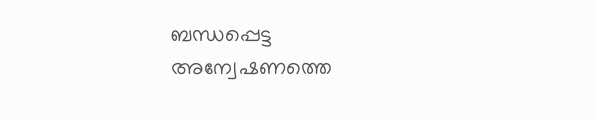ബന്ധപ്പെട്ട അന്വേഷണത്തെ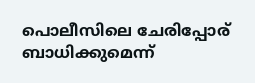പൊലീസിലെ ചേരിപ്പോര് ബാധിക്കുമെന്ന്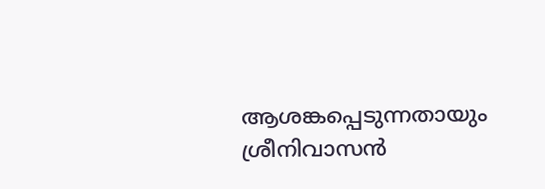ആശങ്കപ്പെടുന്നതായും ശ്രീനിവാസന്‍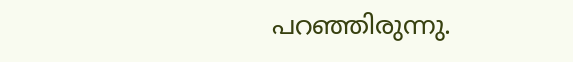പറഞ്ഞിരുന്നു.